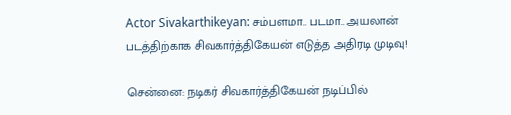Actor Sivakarthikeyan: சம்பளமா.. படமா.. அயலான் படத்திற்காக சிவகார்த்திகேயன் எடுத்த அதிரடி முடிவு!

சென்னை: நடிகர் சிவகார்த்திகேயன் நடிப்பில்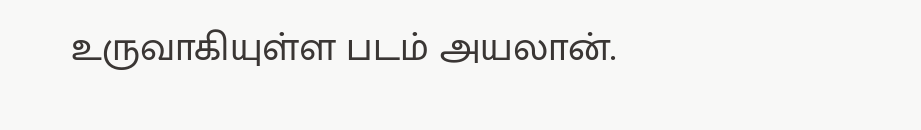உருவாகியுள்ள படம் அயலான்.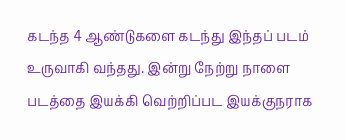கடந்த 4 ஆண்டுகளை கடந்து இந்தப் படம் உருவாகி வந்தது. இன்று நேற்று நாளை படத்தை இயக்கி வெற்றிப்பட இயக்குநராக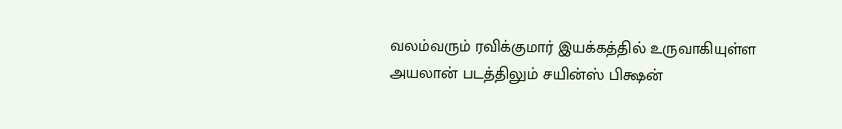வலம்வரும் ரவிக்குமார் இயக்கத்தில் உருவாகியுள்ள அயலான் படத்திலும் சயின்ஸ் பிக்ஷன்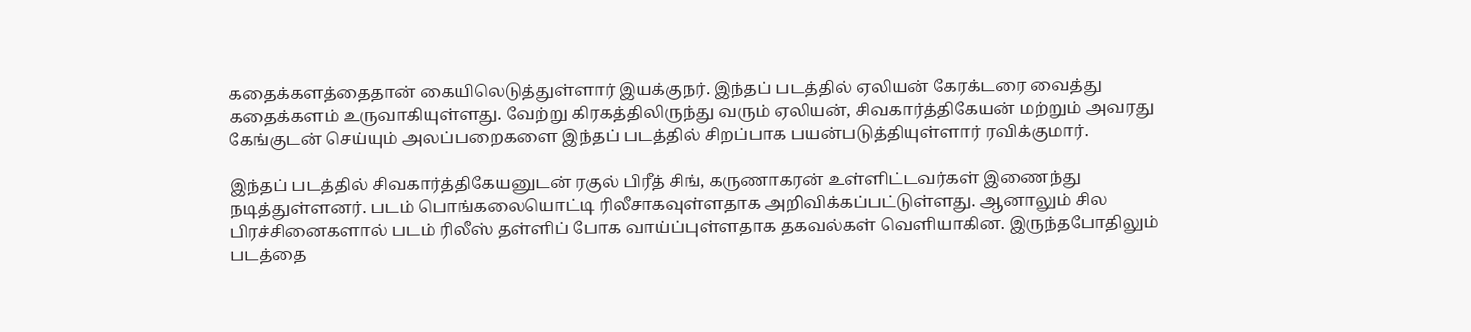கதைக்களத்தைதான் கையிலெடுத்துள்ளார் இயக்குநர். இந்தப் படத்தில் ஏலியன் கேரக்டரை வைத்து கதைக்களம் உருவாகியுள்ளது. வேற்று கிரகத்திலிருந்து வரும் ஏலியன், சிவகார்த்திகேயன் மற்றும் அவரது கேங்குடன் செய்யும் அலப்பறைகளை இந்தப் படத்தில் சிறப்பாக பயன்படுத்தியுள்ளார் ரவிக்குமார்.

இந்தப் படத்தில் சிவகார்த்திகேயனுடன் ரகுல் பிரீத் சிங், கருணாகரன் உள்ளிட்டவர்கள் இணைந்து நடித்துள்ளனர். படம் பொங்கலையொட்டி ரிலீசாகவுள்ளதாக அறிவிக்கப்பட்டுள்ளது. ஆனாலும் சில பிரச்சினைகளால் படம் ரிலீஸ் தள்ளிப் போக வாய்ப்புள்ளதாக தகவல்கள் வெளியாகின. இருந்தபோதிலும் படத்தை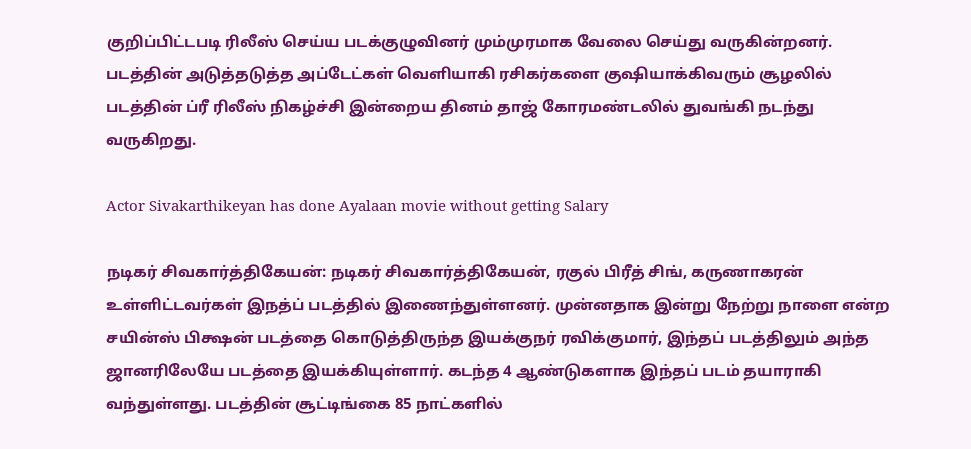குறிப்பிட்டபடி ரிலீஸ் செய்ய படக்குழுவினர் மும்முரமாக வேலை செய்து வருகின்றனர். படத்தின் அடுத்தடுத்த அப்டேட்கள் வெளியாகி ரசிகர்களை குஷியாக்கிவரும் சூழலில் படத்தின் ப்ரீ ரிலீஸ் நிகழ்ச்சி இன்றைய தினம் தாஜ் கோரமண்டலில் துவங்கி நடந்து வருகிறது.

Actor Sivakarthikeyan has done Ayalaan movie without getting Salary

நடிகர் சிவகார்த்திகேயன்: நடிகர் சிவகார்த்திகேயன், ரகுல் பிரீத் சிங், கருணாகரன் உள்ளிட்டவர்கள் இநத்ப் படத்தில் இணைந்துள்ளனர். முன்னதாக இன்று நேற்று நாளை என்ற சயின்ஸ் பிக்ஷன் படத்தை கொடுத்திருந்த இயக்குநர் ரவிக்குமார், இந்தப் படத்திலும் அந்த ஜானரிலேயே படத்தை இயக்கியுள்ளார். கடந்த 4 ஆண்டுகளாக இந்தப் படம் தயாராகி வந்துள்ளது. படத்தின் சூட்டிங்கை 85 நாட்களில்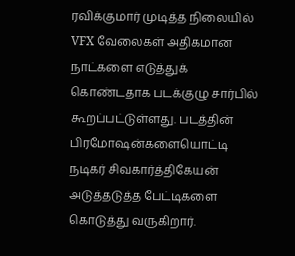ரவிக்குமார் முடித்த நிலையில் VFX வேலைகள் அதிகமான நாட்களை எடுத்துக் கொண்டதாக படக்குழு சார்பில் கூறப்பட்டுள்ளது. படத்தின் பிரமோஷன்களையொட்டி நடிகர் சிவகார்த்திகேயன் அடுத்தடுத்த பேட்டிகளை கொடுத்து வருகிறார்.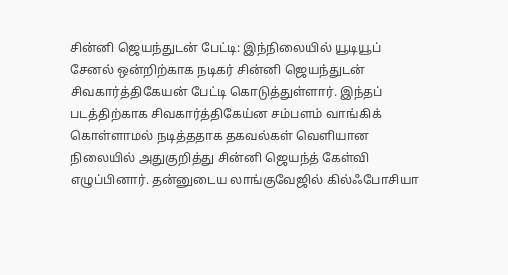சின்னி ஜெயந்துடன் பேட்டி: இந்நிலையில் யூடியூப் சேனல் ஒன்றிற்காக நடிகர் சின்னி ஜெயந்துடன் சிவகார்த்திகேயன் பேட்டி கொடுத்துள்ளார். இந்தப் படத்திற்காக சிவகார்த்திகேய்ன சம்பளம் வாங்கிக் கொள்ளாமல் நடித்ததாக தகவல்கள் வெளியான நிலையில் அதுகுறித்து சின்னி ஜெயந்த் கேள்வி எழுப்பினார். தன்னுடைய லாங்குவேஜில் கில்ஃபோசியா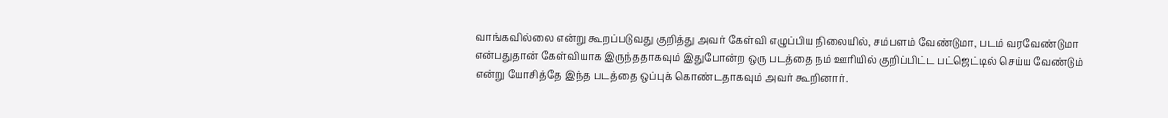வாங்கவில்லை என்று கூறப்படுவது குறித்து அவர் கேள்வி எழுப்பிய நிலையில், சம்பளம் வேண்டுமா, படம் வரவேண்டுமா என்பதுதான் கேள்வியாக இருந்ததாகவும் இதுபோன்ற ஒரு படத்தை நம் ஊரியில் குறிப்பிட்ட பட்ஜெட்டில் செய்ய வேண்டும் என்று யோசித்தே இந்த படத்தை ஒப்புக் கொண்டதாகவும் அவர் கூறினார்.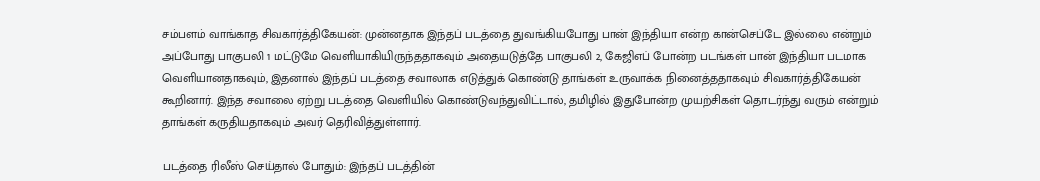சம்பளம் வாங்காத சிவகார்த்திகேயன்: முன்னதாக இந்தப் படத்தை துவங்கியபோது பான் இந்தியா என்ற கான்செப்டே இல்லை என்றும் அப்போது பாகுபலி 1 மட்டுமே வெளியாகியிருந்ததாகவும் அதையடுத்தே பாகுபலி 2, கேஜிஎப் போன்ற படங்கள் பான் இந்தியா படமாக வெளியானதாகவும், இதனால் இந்தப் படத்தை சவாலாக எடுத்துக் கொண்டு தாங்கள் உருவாக்க நினைத்ததாகவும் சிவகார்த்திகேயன் கூறினார். இந்த சவாலை ஏற்று படத்தை வெளியில் கொண்டுவந்துவிட்டால், தமிழில் இதுபோன்ற முயற்சிகள் தொடர்ந்து வரும் என்றும் தாங்கள் கருதியதாகவும் அவர் தெரிவித்துள்ளார்.

படத்தை ரிலீஸ் செய்தால் போதும்: இந்தப் படத்தின்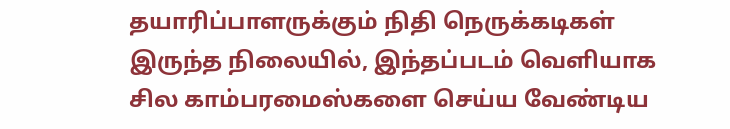தயாரிப்பாளருக்கும் நிதி நெருக்கடிகள் இருந்த நிலையில், இந்தப்படம் வெளியாக சில காம்பரமைஸ்களை செய்ய வேண்டிய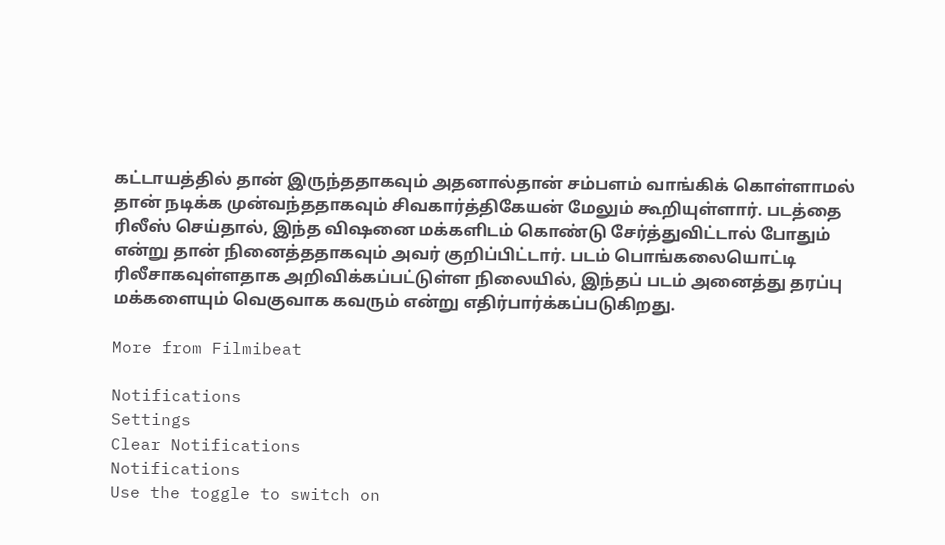கட்டாயத்தில் தான் இருந்ததாகவும் அதனால்தான் சம்பளம் வாங்கிக் கொள்ளாமல் தான் நடிக்க முன்வந்ததாகவும் சிவகார்த்திகேயன் மேலும் கூறியுள்ளார். படத்தை ரிலீஸ் செய்தால், இந்த விஷனை மக்களிடம் கொண்டு சேர்த்துவிட்டால் போதும் என்று தான் நினைத்ததாகவும் அவர் குறிப்பிட்டார். படம் பொங்கலையொட்டி ரிலீசாகவுள்ளதாக அறிவிக்கப்பட்டுள்ள நிலையில், இந்தப் படம் அனைத்து தரப்பு மக்களையும் வெகுவாக கவரும் என்று எதிர்பார்க்கப்படுகிறது.

More from Filmibeat

Notifications
Settings
Clear Notifications
Notifications
Use the toggle to switch on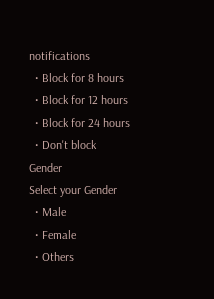notifications
  • Block for 8 hours
  • Block for 12 hours
  • Block for 24 hours
  • Don't block
Gender
Select your Gender
  • Male
  • Female
  • Others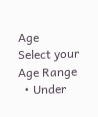Age
Select your Age Range
  • Under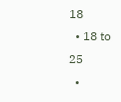18
  • 18 to 25
  •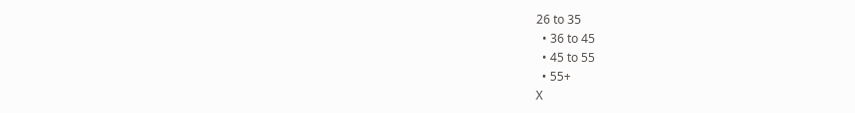26 to 35
  • 36 to 45
  • 45 to 55
  • 55+
X